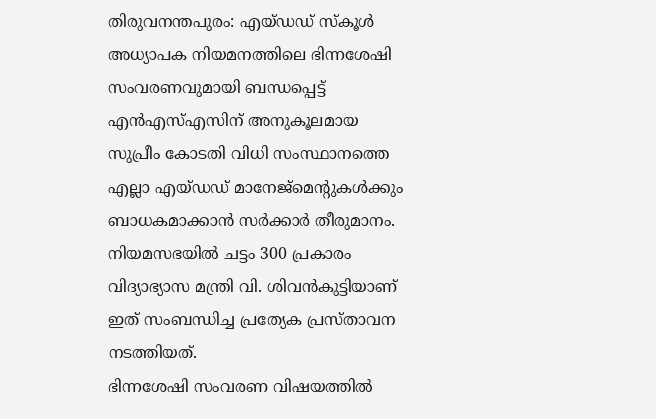തിരുവനന്തപുരം: എയ്ഡഡ് സ്കൂൾ അധ്യാപക നിയമനത്തിലെ ഭിന്നശേഷി സംവരണവുമായി ബന്ധപ്പെട്ട് എൻഎസ്എസിന് അനുകൂലമായ സുപ്രീം കോടതി വിധി സംസ്ഥാനത്തെ എല്ലാ എയ്ഡഡ് മാനേജ്മെന്റുകൾക്കും ബാധകമാക്കാൻ സർക്കാർ തീരുമാനം. നിയമസഭയിൽ ചട്ടം 300 പ്രകാരം വിദ്യാഭ്യാസ മന്ത്രി വി. ശിവൻകുട്ടിയാണ് ഇത് സംബന്ധിച്ച പ്രത്യേക പ്രസ്താവന നടത്തിയത്.
ഭിന്നശേഷി സംവരണ വിഷയത്തിൽ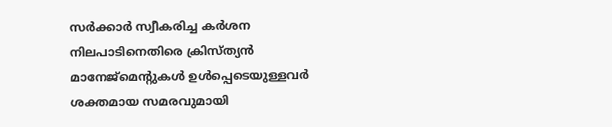സർക്കാർ സ്വീകരിച്ച കർശന നിലപാടിനെതിരെ ക്രിസ്ത്യൻ മാനേജ്മെന്റുകൾ ഉൾപ്പെടെയുള്ളവർ ശക്തമായ സമരവുമായി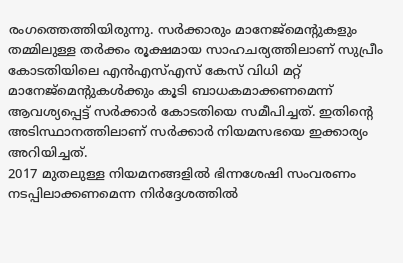രംഗത്തെത്തിയിരുന്നു. സർക്കാരും മാനേജ്മെന്റുകളും തമ്മിലുള്ള തർക്കം രൂക്ഷമായ സാഹചര്യത്തിലാണ് സുപ്രീം കോടതിയിലെ എൻഎസ്എസ് കേസ് വിധി മറ്റ് മാനേജ്മെന്റുകൾക്കും കൂടി ബാധകമാക്കണമെന്ന് ആവശ്യപ്പെട്ട് സർക്കാർ കോടതിയെ സമീപിച്ചത്. ഇതിന്റെ അടിസ്ഥാനത്തിലാണ് സർക്കാർ നിയമസഭയെ ഇക്കാര്യം അറിയിച്ചത്.
2017 മുതലുള്ള നിയമനങ്ങളിൽ ഭിന്നശേഷി സംവരണം നടപ്പിലാക്കണമെന്ന നിർദ്ദേശത്തിൽ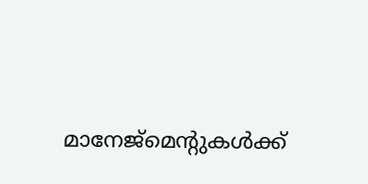മാനേജ്മെന്റുകൾക്ക്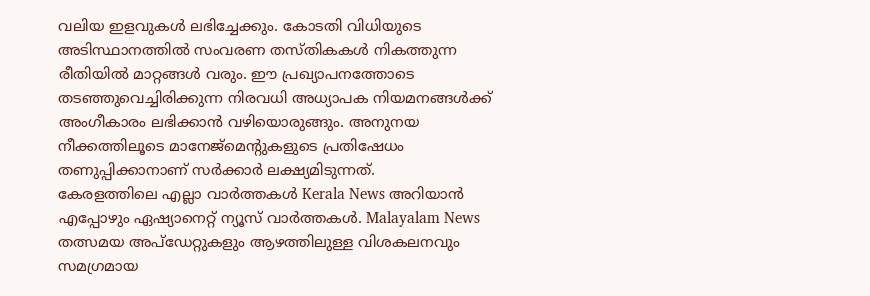വലിയ ഇളവുകൾ ലഭിച്ചേക്കും. കോടതി വിധിയുടെ അടിസ്ഥാനത്തിൽ സംവരണ തസ്തികകൾ നികത്തുന്ന രീതിയിൽ മാറ്റങ്ങൾ വരും. ഈ പ്രഖ്യാപനത്തോടെ തടഞ്ഞുവെച്ചിരിക്കുന്ന നിരവധി അധ്യാപക നിയമനങ്ങൾക്ക് അംഗീകാരം ലഭിക്കാൻ വഴിയൊരുങ്ങും. അനുനയ നീക്കത്തിലൂടെ മാനേജ്മെന്റുകളുടെ പ്രതിഷേധം തണുപ്പിക്കാനാണ് സർക്കാർ ലക്ഷ്യമിടുന്നത്.
കേരളത്തിലെ എല്ലാ വാർത്തകൾ Kerala News അറിയാൻ എപ്പോഴും ഏഷ്യാനെറ്റ് ന്യൂസ് വാർത്തകൾ. Malayalam News തത്സമയ അപ്ഡേറ്റുകളും ആഴത്തിലുള്ള വിശകലനവും സമഗ്രമായ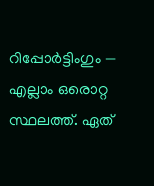റിപ്പോർട്ടിംഗും — എല്ലാം ഒരൊറ്റ സ്ഥലത്ത്. ഏത്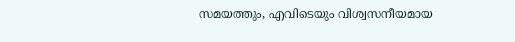സമയത്തും, എവിടെയും വിശ്വസനീയമായ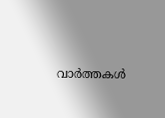വാർത്തകൾ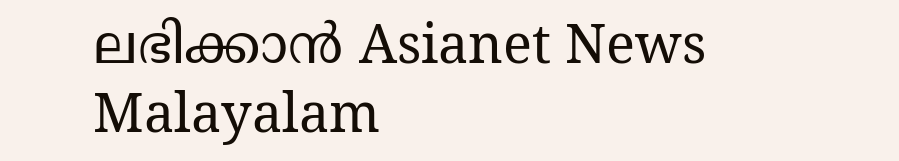ലഭിക്കാൻ Asianet News Malayalam